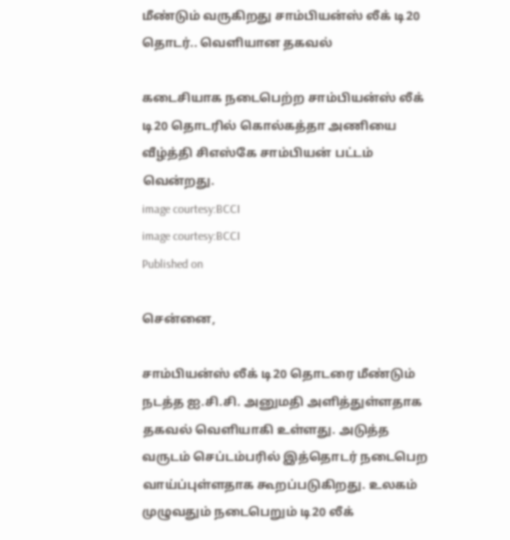மீண்டும் வருகிறது சாம்பியன்ஸ் லீக் டி20 தொடர்.. வெளியான தகவல்

கடைசியாக நடைபெற்ற சாம்பியன்ஸ் லீக் டி20 தொடரில் கொல்கத்தா அணியை வீழ்த்தி சிஎஸ்கே சாம்பியன் பட்டம் வென்றது.
image courtesy:BCCI
image courtesy:BCCI
Published on

சென்னை,

சாம்பியன்ஸ் லீக் டி20 தொடரை மீண்டும் நடத்த ஐ.சி.சி. அனுமதி அளித்துள்ளதாக தகவல் வெளியாகி உள்ளது. அடுத்த வருடம் செப்டம்பரில் இத்தொடர் நடைபெற வாய்ப்புள்ளதாக கூறப்படுகிறது. உலகம் முழுவதும் நடைபெறும் டி20 லீக்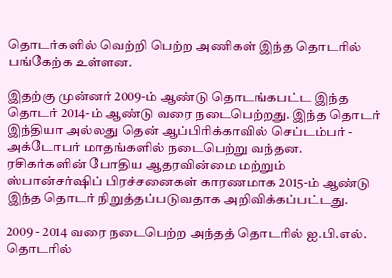தொடர்களில் வெற்றி பெற்ற அணிகள் இந்த தொடரில் பங்கேற்க உள்ளன.

இதற்கு முன்னர் 2009-ம் ஆண்டு தொடங்கபட்ட இந்த தொடர் 2014-ம் ஆண்டு வரை நடைபெற்றது. இந்த தொடர் இந்தியா அல்லது தென் ஆப்பிரிக்காவில் செப்டம்பர் - அக்டோபர் மாதங்களில் நடைபெற்று வந்தன. ரசிகர்களின் போதிய ஆதரவின்மை மற்றும் ஸ்பான்சர்ஷிப் பிரச்சனைகள் காரணமாக 2015-ம் ஆண்டு இந்த தொடர் நிறுத்தப்படுவதாக அறிவிக்கப்பட்டது.

2009 - 2014 வரை நடைபெற்ற அந்தத் தொடரில் ஐ.பி.எல். தொடரில்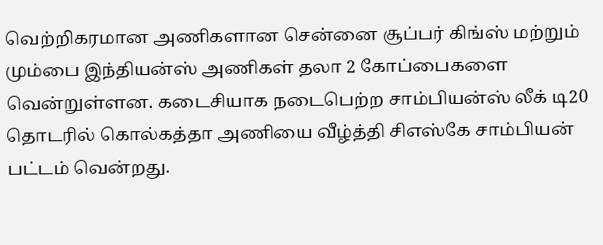வெற்றிகரமான அணிகளான சென்னை சூப்பர் கிங்ஸ் மற்றும் மும்பை இந்தியன்ஸ் அணிகள் தலா 2 கோப்பைகளை வென்றுள்ளன. கடைசியாக நடைபெற்ற சாம்பியன்ஸ் லீக் டி20 தொடரில் கொல்கத்தா அணியை வீழ்த்தி சிஎஸ்கே சாம்பியன் பட்டம் வென்றது.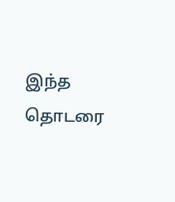இந்த தொடரை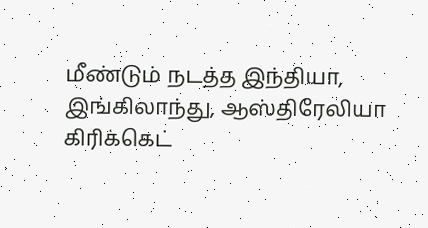மீண்டும் நடத்த இந்தியா, இங்கிலாந்து, ஆஸ்திரேலியா கிரிக்கெட்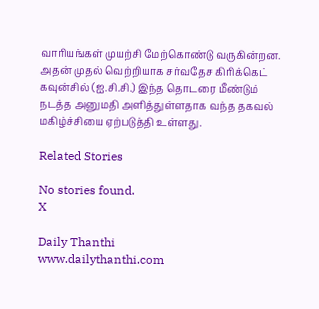வாரியங்கள் முயற்சி மேற்கொண்டு வருகின்றன. அதன் முதல் வெற்றியாக சர்வதேச கிரிக்கெட் கவுன்சில் (ஐ.சி.சி.) இந்த தொடரை மீண்டும் நடத்த அனுமதி அளித்துள்ளதாக வந்த தகவல் மகிழ்ச்சியை ஏற்படுத்தி உள்ளது.

Related Stories

No stories found.
X

Daily Thanthi
www.dailythanthi.com